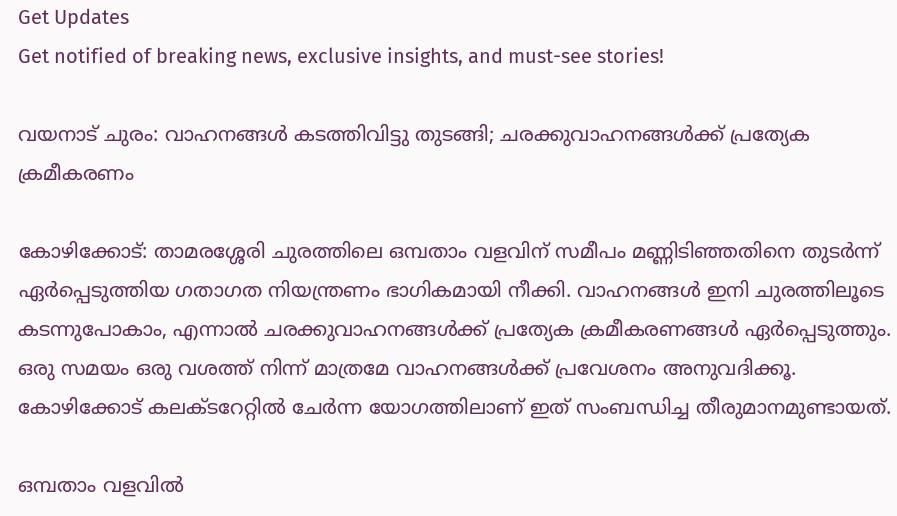Get Updates
Get notified of breaking news, exclusive insights, and must-see stories!

വയനാട് ചുരം: വാഹനങ്ങള്‍ കടത്തിവിട്ടു തുടങ്ങി; ചരക്കുവാഹനങ്ങൾക്ക് പ്രത്യേക ക്രമീകരണം

കോഴിക്കോട്: താമരശ്ശേരി ചുരത്തിലെ ഒമ്പതാം വളവിന് സമീപം മണ്ണിടിഞ്ഞതിനെ തുടർന്ന് ഏർപ്പെടുത്തിയ ഗതാഗത നിയന്ത്രണം ഭാഗികമായി നീക്കി. വാഹനങ്ങൾ ഇനി ചുരത്തിലൂടെ കടന്നുപോകാം, എന്നാൽ ചരക്കുവാഹനങ്ങൾക്ക് പ്രത്യേക ക്രമീകരണങ്ങൾ ഏർപ്പെടുത്തും. ഒരു സമയം ഒരു വശത്ത് നിന്ന് മാത്രമേ വാഹനങ്ങൾക്ക് പ്രവേശനം അനുവദിക്കൂ. കോഴിക്കോട് കലക്ടറേറ്റിൽ ചേർന്ന യോഗത്തിലാണ് ഇത് സംബന്ധിച്ച തീരുമാനമുണ്ടായത്.

ഒമ്പതാം വളവിൽ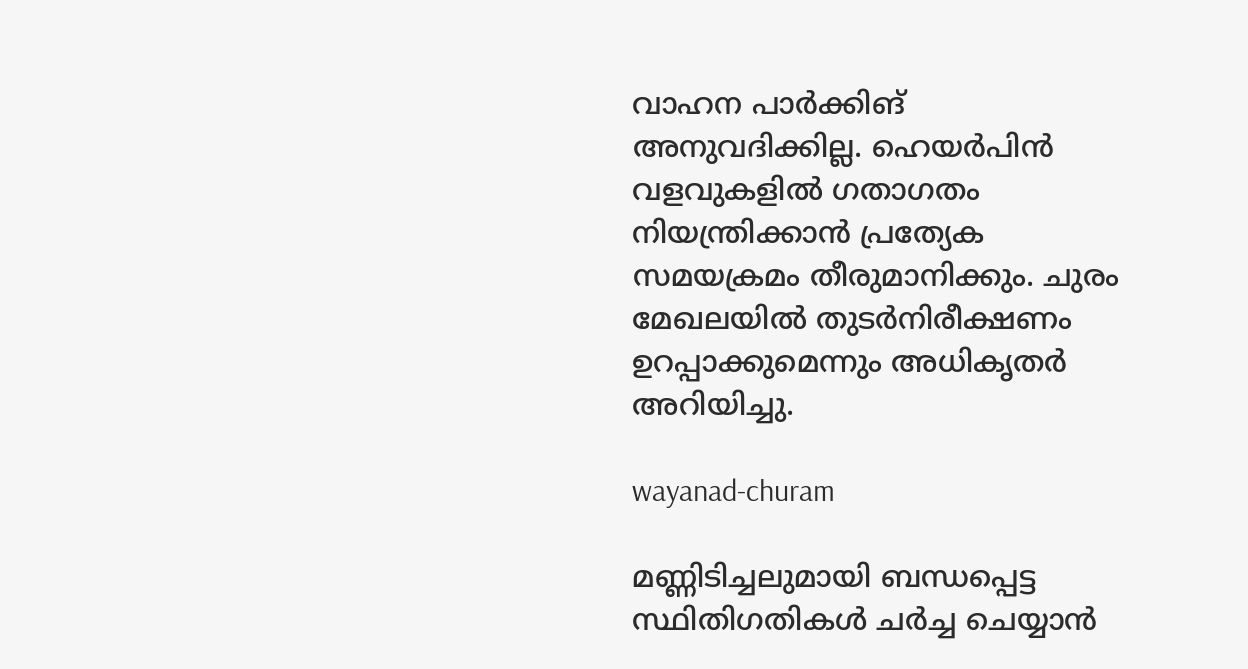വാഹന പാർക്കിങ് അനുവദിക്കില്ല. ഹെയർപിൻ വളവുകളിൽ ഗതാഗതം നിയന്ത്രിക്കാൻ പ്രത്യേക സമയക്രമം തീരുമാനിക്കും. ചുരം മേഖലയിൽ തുടർനിരീക്ഷണം ഉറപ്പാക്കുമെന്നും അധികൃതർ അറിയിച്ചു.

wayanad-churam

മണ്ണിടിച്ചലുമായി ബന്ധപ്പെട്ട സ്ഥിതിഗതികൾ ചർച്ച ചെയ്യാൻ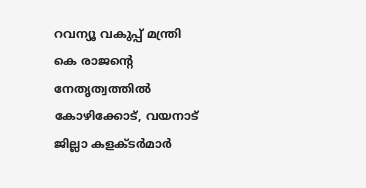റവന്യൂ വകുപ്പ് മന്ത്രി കെ രാജൻ്റെ നേതൃത്വത്തിൽ കോഴിക്കോട്, വയനാട് ജില്ലാ കളക്ടർമാർ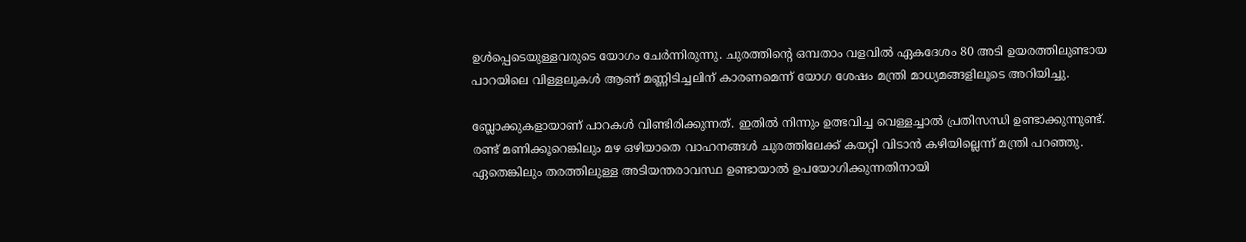ഉൾപ്പെടെയുള്ളവരുടെ യോഗം ചേർന്നിരുന്നു. ചുരത്തിൻ്റെ ഒമ്പതാം വളവിൽ ഏകദേശം 80 അടി ഉയരത്തിലുണ്ടായ പാറയിലെ വിള്ളലുകൾ ആണ് മണ്ണിടിച്ചലിന് കാരണമെന്ന് യോഗ ശേഷം മന്ത്രി മാധ്യമങ്ങളിലൂടെ അറിയിച്ചു.

ബ്ലോക്കുകളായാണ് പാറകൾ വിണ്ടിരിക്കുന്നത്. ഇതിൽ നിന്നും ഉത്ഭവിച്ച വെള്ളച്ചാൽ പ്രതിസന്ധി ഉണ്ടാക്കുന്നുണ്ട്. രണ്ട് മണിക്കൂറെങ്കിലും മഴ ഒഴിയാതെ വാഹനങ്ങൾ ചുരത്തിലേക്ക് കയറ്റി വിടാൻ കഴിയില്ലെന്ന് മന്ത്രി പറഞ്ഞു. ഏതെങ്കിലും തരത്തിലുള്ള അടിയന്തരാവസ്ഥ ഉണ്ടായാല്‍ ഉപയോഗിക്കുന്നതിനായി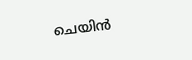ചെയിന്‍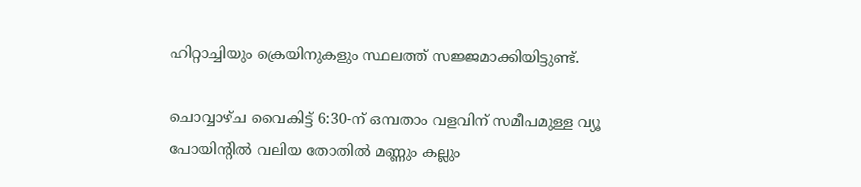ഹിറ്റാച്ചിയും ക്രെയിനുകളും സ്ഥലത്ത് സജ്ജമാക്കിയിട്ടുണ്ട്.

ചൊവ്വാഴ്ച വൈകിട്ട് 6:30-ന് ഒമ്പതാം വളവിന് സമീപമുള്ള വ്യൂ പോയിന്റിൽ വലിയ തോതിൽ മണ്ണും കല്ലും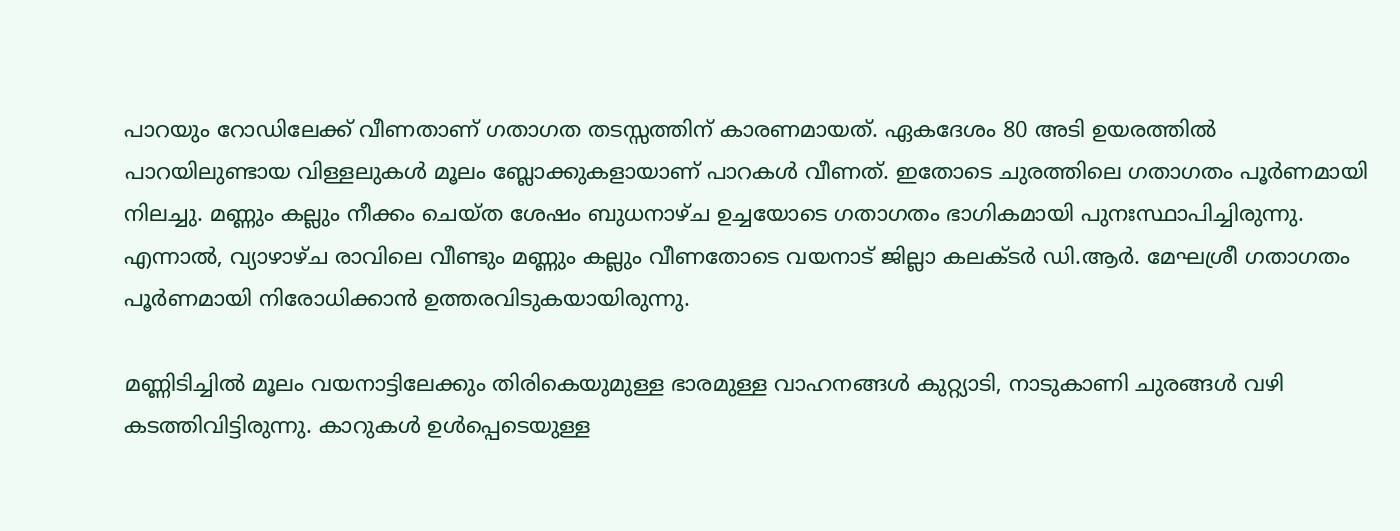പാറയും റോഡിലേക്ക് വീണതാണ് ഗതാഗത തടസ്സത്തിന് കാരണമായത്. ഏകദേശം 80 അടി ഉയരത്തിൽ പാറയിലുണ്ടായ വിള്ളലുകൾ മൂലം ബ്ലോക്കുകളായാണ് പാറകൾ വീണത്. ഇതോടെ ചുരത്തിലെ ഗതാഗതം പൂർണമായി നിലച്ചു. മണ്ണും കല്ലും നീക്കം ചെയ്ത ശേഷം ബുധനാഴ്ച ഉച്ചയോടെ ഗതാഗതം ഭാഗികമായി പുനഃസ്ഥാപിച്ചിരുന്നു. എന്നാൽ, വ്യാഴാഴ്ച രാവിലെ വീണ്ടും മണ്ണും കല്ലും വീണതോടെ വയനാട് ജില്ലാ കലക്ടർ ഡി.ആർ. മേഘശ്രീ ഗതാഗതം പൂർണമായി നിരോധിക്കാൻ ഉത്തരവിടുകയായിരുന്നു.

മണ്ണിടിച്ചിൽ മൂലം വയനാട്ടിലേക്കും തിരികെയുമുള്ള ഭാരമുള്ള വാഹനങ്ങൾ കുറ്റ്യാടി, നാടുകാണി ചുരങ്ങൾ വഴി കടത്തിവിട്ടിരുന്നു. കാറുകൾ ഉൾപ്പെടെയുള്ള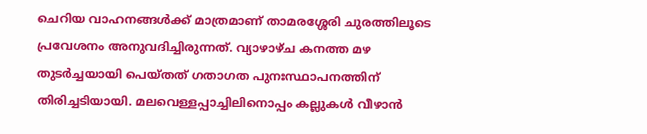ചെറിയ വാഹനങ്ങൾക്ക് മാത്രമാണ് താമരശ്ശേരി ചുരത്തിലൂടെ പ്രവേശനം അനുവദിച്ചിരുന്നത്. വ്യാഴാഴ്ച കനത്ത മഴ തുടർച്ചയായി പെയ്തത് ഗതാഗത പുനഃസ്ഥാപനത്തിന് തിരിച്ചടിയായി. മലവെള്ളപ്പാച്ചിലിനൊപ്പം കല്ലുകൾ വീഴാൻ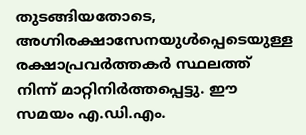തുടങ്ങിയതോടെ, അഗ്നിരക്ഷാസേനയുൾപ്പെടെയുള്ള രക്ഷാപ്രവർത്തകർ സ്ഥലത്ത് നിന്ന് മാറ്റിനിർത്തപ്പെട്ടു. ഈ സമയം എ.ഡി.എം.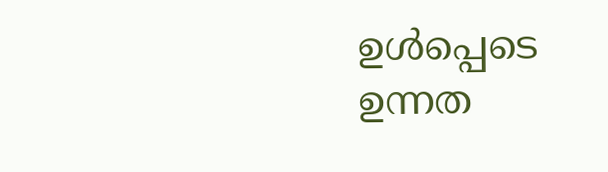ഉൾപ്പെടെ ഉന്നത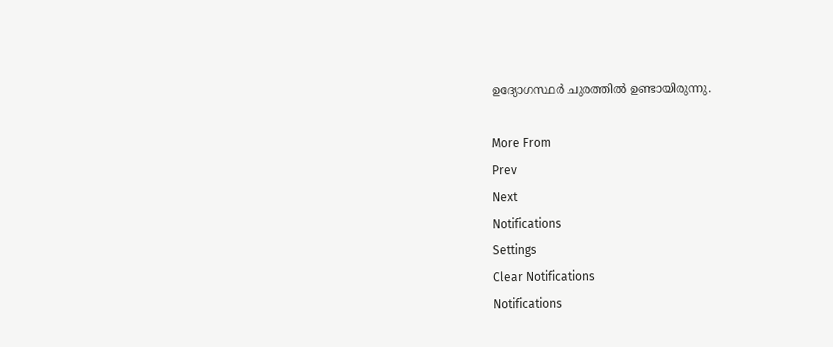ഉദ്യോഗസ്ഥർ ചുരത്തിൽ ഉണ്ടായിരുന്നു.

More From
Prev
Next
Notifications
Settings
Clear Notifications
Notifications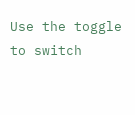Use the toggle to switch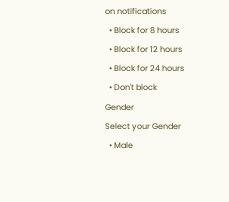on notifications
  • Block for 8 hours
  • Block for 12 hours
  • Block for 24 hours
  • Don't block
Gender
Select your Gender
  • Male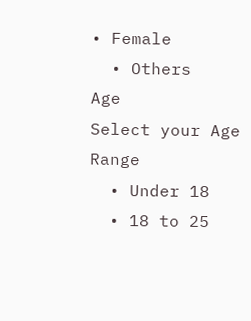• Female
  • Others
Age
Select your Age Range
  • Under 18
  • 18 to 25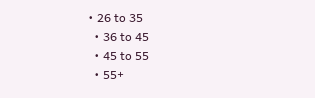• 26 to 35
  • 36 to 45
  • 45 to 55
  • 55+